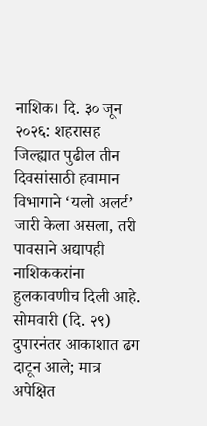नाशिक। दि. ३० जून २०२६: शहरासह जिल्ह्यात पुढील तीन दिवसांसाठी हवामान विभागाने ‘यलो अलर्ट’ जारी केला असला, तरी पावसाने अद्यापही नाशिककरांना हुलकावणीच दिली आहे. सोमवारी (दि. २९) दुपारनंतर आकाशात ढग दाटून आले; मात्र अपेक्षित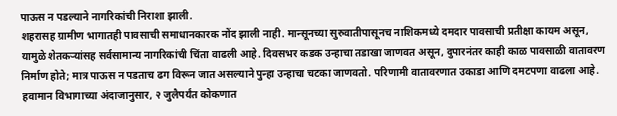पाऊस न पडल्याने नागरिकांची निराशा झाली.
शहरासह ग्रामीण भागातही पावसाची समाधानकारक नोंद झाली नाही. मान्सूनच्या सुरुवातीपासूनच नाशिकमध्ये दमदार पावसाची प्रतीक्षा कायम असून, यामुळे शेतकऱ्यांसह सर्वसामान्य नागरिकांची चिंता वाढली आहे. दिवसभर कडक उन्हाचा तडाखा जाणवत असून, दुपारनंतर काही काळ पावसाळी वातावरण निर्माण होते; मात्र पाऊस न पडताच ढग विरून जात असल्याने पुन्हा उन्हाचा चटका जाणवतो. परिणामी वातावरणात उकाडा आणि दमटपणा वाढला आहे.
हवामान विभागाच्या अंदाजानुसार, २ जुलैपर्यंत कोकणात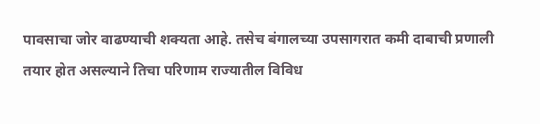पावसाचा जोर वाढण्याची शक्यता आहे. तसेच बंगालच्या उपसागरात कमी दाबाची प्रणाली तयार होत असल्याने तिचा परिणाम राज्यातील विविध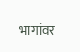भागांवर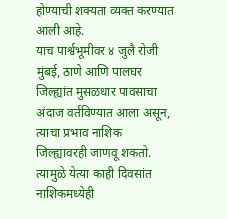होण्याची शक्यता व्यक्त करण्यात आली आहे.
याच पार्श्वभूमीवर ४ जुलै रोजी मुंबई, ठाणे आणि पालघर जिल्ह्यांत मुसळधार पावसाचा अंदाज वर्तविण्यात आला असून, त्याचा प्रभाव नाशिक जिल्ह्यावरही जाणवू शकतो. त्यामुळे येत्या काही दिवसांत नाशिकमध्येही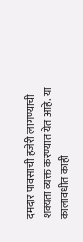दमदार पावसाची हजेरी लागण्याची शक्यता व्यक्त करण्यात येत आहे. या कालावधीत काही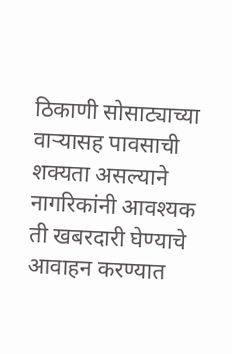ठिकाणी सोसाट्याच्या वाऱ्यासह पावसाची शक्यता असल्याने नागरिकांनी आवश्यक ती खबरदारी घेण्याचे आवाहन करण्यात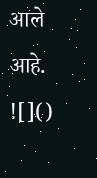आले आहे.
![]()